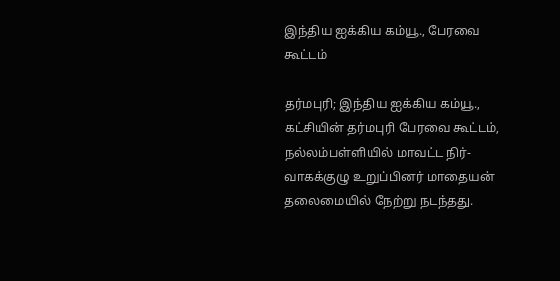இந்திய ஐக்கிய கம்யூ., பேரவை கூட்டம்

தர்மபுரி; இந்திய ஐக்கிய கம்யூ., கட்சியின் தர்மபுரி பேரவை கூட்டம், நல்லம்பள்ளியில் மாவட்ட நிர்-வாகக்குழு உறுப்பினர் மாதையன் தலைமையில் நேற்று நடந்தது.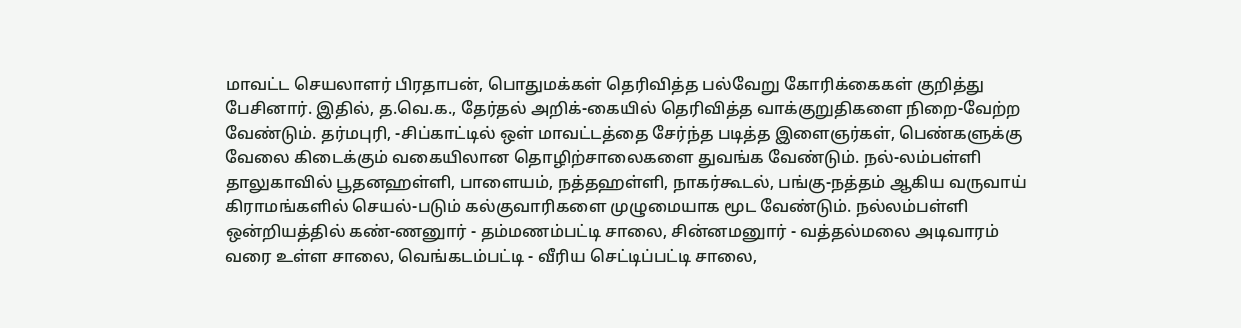மாவட்ட செயலாளர் பிரதாபன், பொதுமக்கள் தெரிவித்த பல்வேறு கோரிக்கைகள் குறித்து பேசினார். இதில், த.வெ.க., தேர்தல் அறிக்-கையில் தெரிவித்த வாக்குறுதிகளை நிறை-வேற்ற வேண்டும். தர்மபுரி, -சிப்காட்டில் ஒள் மாவட்டத்தை சேர்ந்த படித்த இளைஞர்கள், பெண்களுக்கு வேலை கிடைக்கும் வகையிலான தொழிற்சாலைகளை துவங்க வேண்டும். நல்-லம்பள்ளி தாலுகாவில் பூதனஹள்ளி, பாளையம், நத்தஹள்ளி, நாகர்கூடல், பங்கு-நத்தம் ஆகிய வருவாய் கிராமங்களில் செயல்-படும் கல்குவாரிகளை முழுமையாக மூட வேண்டும். நல்லம்பள்ளி ஒன்றியத்தில் கண்-ணனுார் - தம்மணம்பட்டி சாலை, சின்னமனுார் - வத்தல்மலை அடிவாரம் வரை உள்ள சாலை, வெங்கடம்பட்டி - வீரிய செட்டிப்பட்டி சாலை,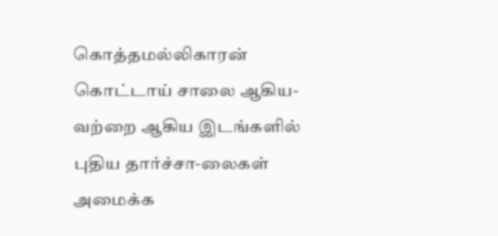கொத்தமல்லிகாரன் கொட்டாய் சாலை ஆகிய-வற்றை ஆகிய இடங்களில் புதிய தார்ச்சா-லைகள் அமைக்க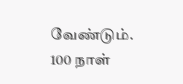வேண்டும். 100 நாள்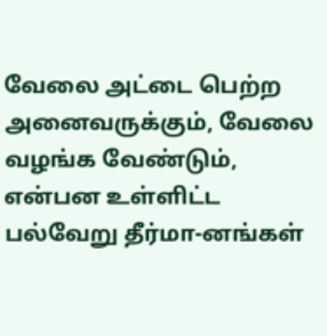வேலை அட்டை பெற்ற அனைவருக்கும், வேலை வழங்க வேண்டும், என்பன உள்ளிட்ட பல்வேறு தீர்மா-னங்கள்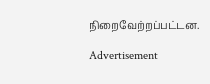நிறைவேற்றப்பட்டன.

Advertisement